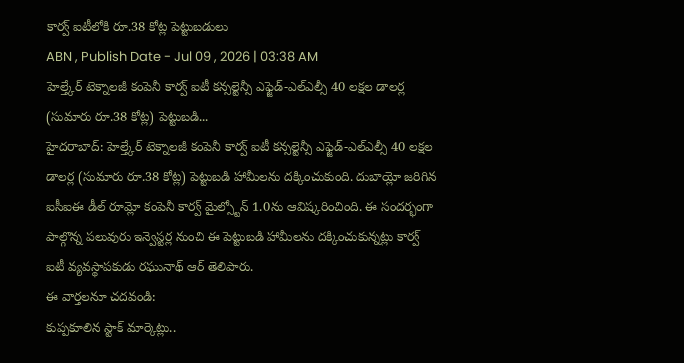కార్వ్ ఐటీలోకి రూ.38 కోట్ల పెట్టుబడులు
ABN , Publish Date - Jul 09 , 2026 | 03:38 AM
హెల్త్కేర్ టెక్నాలజీ కంపెనీ కార్వ్ ఐటీ కన్సల్టెన్సీ ఎఫ్జెడ్-ఎల్ఎల్సీ 40 లక్షల డాలర్ల (సుమారు రూ.38 కోట్ల) పెట్టుబడి...
హైదరాబాద్: హెల్త్కేర్ టెక్నాలజీ కంపెనీ కార్వ్ ఐటీ కన్సల్టెన్సీ ఎఫ్జెడ్-ఎల్ఎల్సీ 40 లక్షల డాలర్ల (సుమారు రూ.38 కోట్ల) పెట్టుబడి హామీలను దక్కించుకుంది. దుబాయ్లో జరిగిన ఐసీఐఈ డీల్ రూమ్లో కంపెనీ కార్వ్ మైల్స్టోన్ 1.0ను ఆవిష్కరించింది. ఈ సందర్భంగా పాల్గొన్న పలువురు ఇన్వెస్టర్ల నుంచి ఈ పెట్టుబడి హామీలను దక్కించుకున్నట్లు కార్వ్ ఐటీ వ్యవస్థాపకుడు రఘునాథ్ ఆర్ తెలిపారు.
ఈ వార్తలనూ చదవండి:
కుప్పకూలిన స్టాక్ మార్కెట్లు..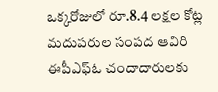ఒక్కరోజులో రూ.8.4 లక్షల కోట్ల మదుపరుల సంపద ఆవిరి
ఈపీఎఫ్ఓ చందాదారులకు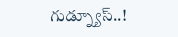గుడ్న్యూస్..!